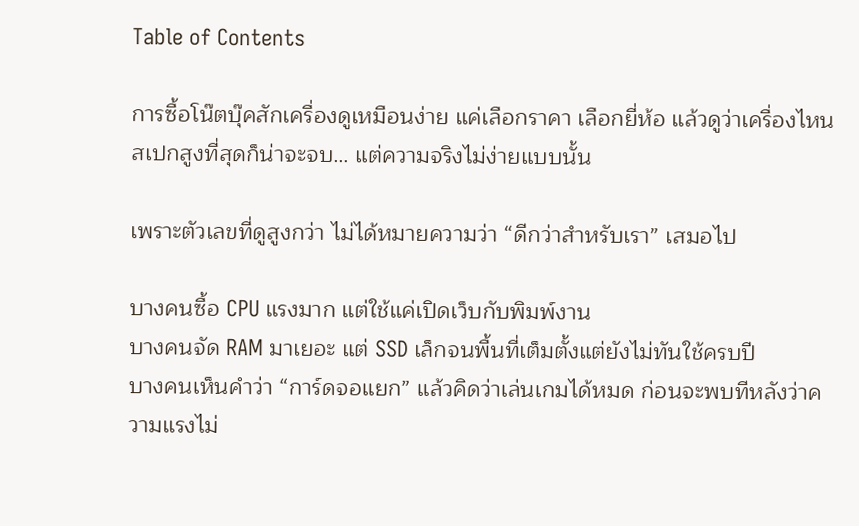Table of Contents

การซื้อโน๊ตบุ๊คสักเครื่องดูเหมือนง่าย แค่เลือกราคา เลือกยี่ห้อ แล้วดูว่าเครื่องไหนสเปกสูงที่สุดก็น่าจะจบ… แต่ความจริงไม่ง่ายแบบนั้น

เพราะตัวเลขที่ดูสูงกว่า ไม่ได้หมายความว่า “ดีกว่าสำหรับเรา” เสมอไป

บางคนซื้อ CPU แรงมาก แต่ใช้แค่เปิดเว็บกับพิมพ์งาน
บางคนจัด RAM มาเยอะ แต่ SSD เล็กจนพื้นที่เต็มตั้งแต่ยังไม่ทันใช้ครบปี
บางคนเห็นคำว่า “การ์ดจอแยก” แล้วคิดว่าเล่นเกมได้หมด ก่อนจะพบทีหลังว่าความแรงไม่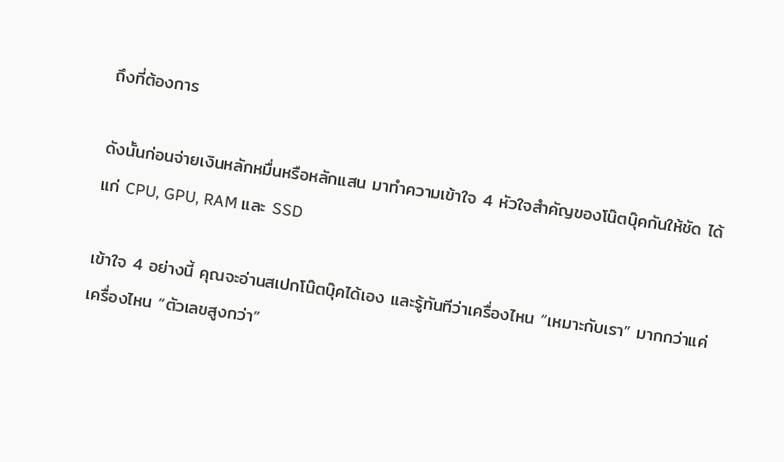ถึงที่ต้องการ

ดังนั้นก่อนจ่ายเงินหลักหมื่นหรือหลักแสน มาทำความเข้าใจ 4 หัวใจสำคัญของโน๊ตบุ๊คกันให้ชัด ได้แก่ CPU, GPU, RAM และ SSD

เข้าใจ 4 อย่างนี้ คุณจะอ่านสเปกโน๊ตบุ๊คได้เอง และรู้ทันทีว่าเครื่องไหน “เหมาะกับเรา” มากกว่าแค่เครื่องไหน “ตัวเลขสูงกว่า”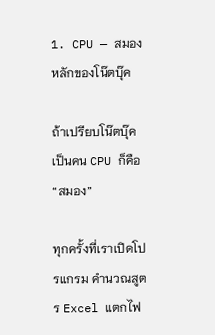1. CPU — สมองหลักของโน๊ตบุ๊ค

ถ้าเปรียบโน๊ตบุ๊คเป็นคน CPU ก็คือ “สมอง”

ทุกครั้งที่เราเปิดโปรแกรม คำนวณสูตร Excel แตกไฟ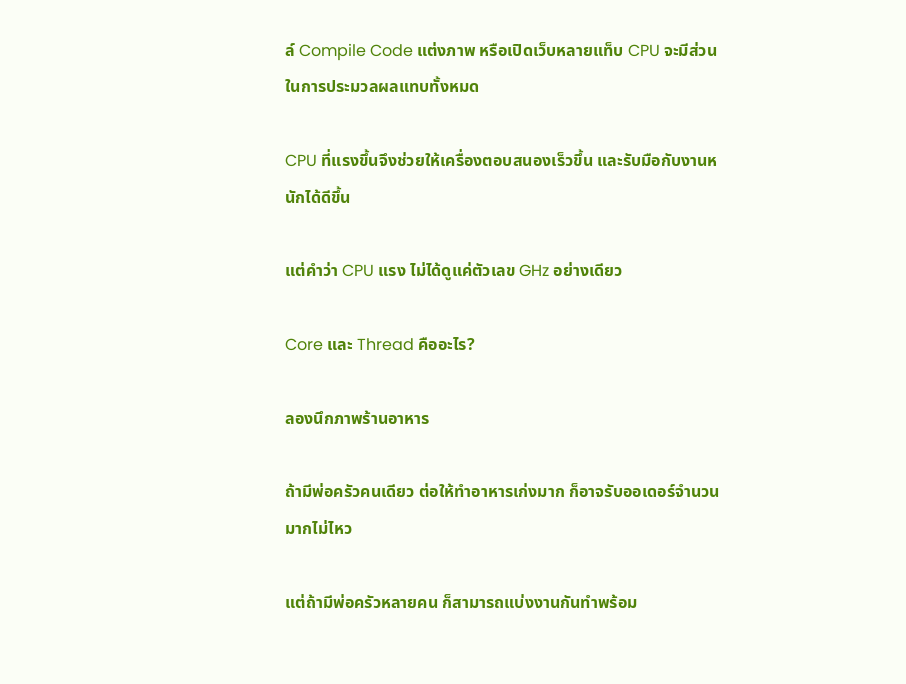ล์ Compile Code แต่งภาพ หรือเปิดเว็บหลายแท็บ CPU จะมีส่วนในการประมวลผลแทบทั้งหมด

CPU ที่แรงขึ้นจึงช่วยให้เครื่องตอบสนองเร็วขึ้น และรับมือกับงานหนักได้ดีขึ้น

แต่คำว่า CPU แรง ไม่ได้ดูแค่ตัวเลข GHz อย่างเดียว

Core และ Thread คืออะไร?

ลองนึกภาพร้านอาหาร

ถ้ามีพ่อครัวคนเดียว ต่อให้ทำอาหารเก่งมาก ก็อาจรับออเดอร์จำนวนมากไม่ไหว

แต่ถ้ามีพ่อครัวหลายคน ก็สามารถแบ่งงานกันทำพร้อม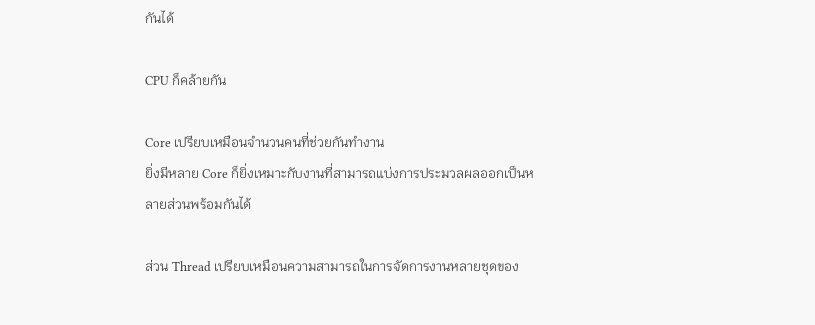กันได้

CPU ก็คล้ายกัน

Core เปรียบเหมือนจำนวนคนที่ช่วยกันทำงาน
ยิ่งมีหลาย Core ก็ยิ่งเหมาะกับงานที่สามารถแบ่งการประมวลผลออกเป็นหลายส่วนพร้อมกันได้

ส่วน Thread เปรียบเหมือนความสามารถในการจัดการงานหลายชุดของ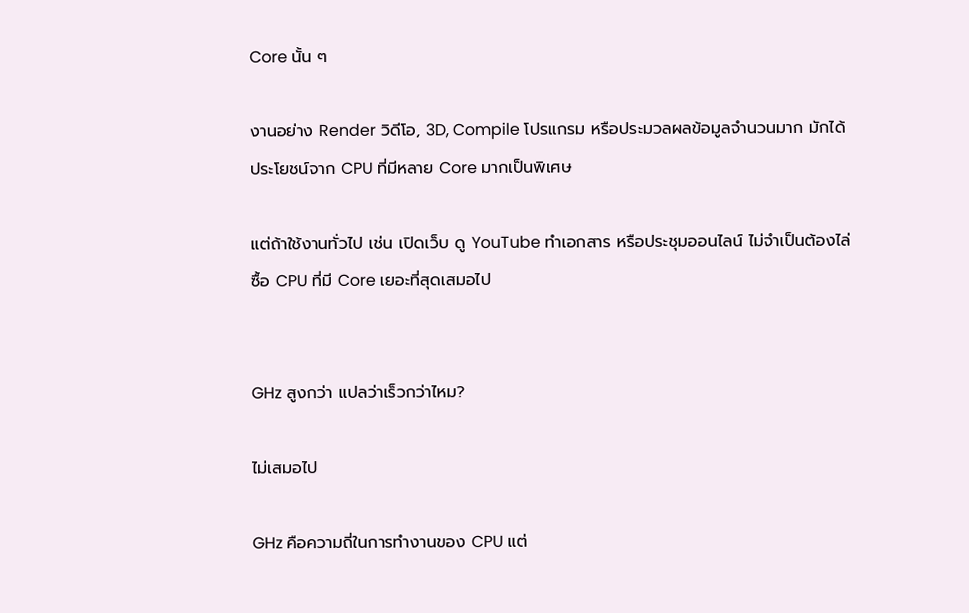Core นั้น ๆ

งานอย่าง Render วิดีโอ, 3D, Compile โปรแกรม หรือประมวลผลข้อมูลจำนวนมาก มักได้ประโยชน์จาก CPU ที่มีหลาย Core มากเป็นพิเศษ

แต่ถ้าใช้งานทั่วไป เช่น เปิดเว็บ ดู YouTube ทำเอกสาร หรือประชุมออนไลน์ ไม่จำเป็นต้องไล่ซื้อ CPU ที่มี Core เยอะที่สุดเสมอไป


GHz สูงกว่า แปลว่าเร็วกว่าไหม?

ไม่เสมอไป

GHz คือความถี่ในการทำงานของ CPU แต่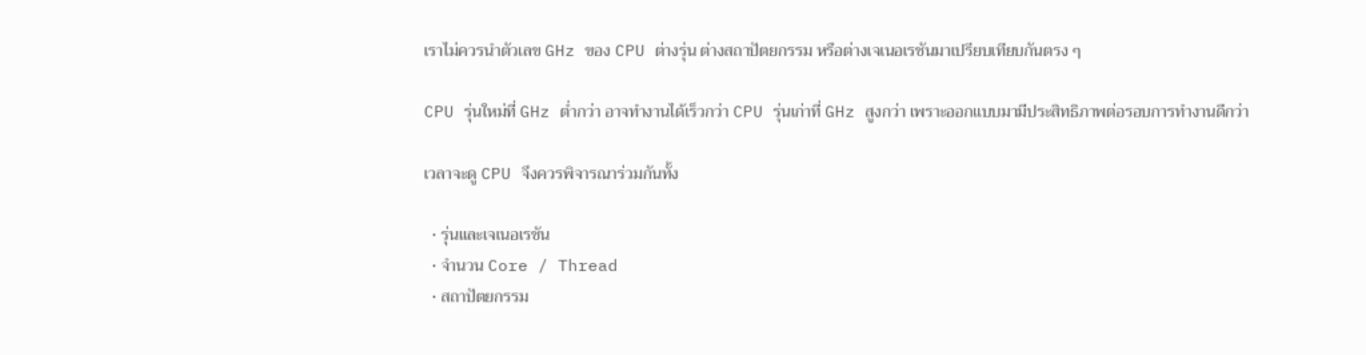เราไม่ควรนำตัวเลข GHz ของ CPU ต่างรุ่น ต่างสถาปัตยกรรม หรือต่างเจเนอเรชันมาเปรียบเทียบกันตรง ๆ

CPU รุ่นใหม่ที่ GHz ต่ำกว่า อาจทำงานได้เร็วกว่า CPU รุ่นเก่าที่ GHz สูงกว่า เพราะออกแบบมามีประสิทธิภาพต่อรอบการทำงานดีกว่า

เวลาจะดู CPU จึงควรพิจารณาร่วมกันทั้ง

  • รุ่นและเจเนอเรชัน
  • จำนวน Core / Thread
  • สถาปัตยกรรม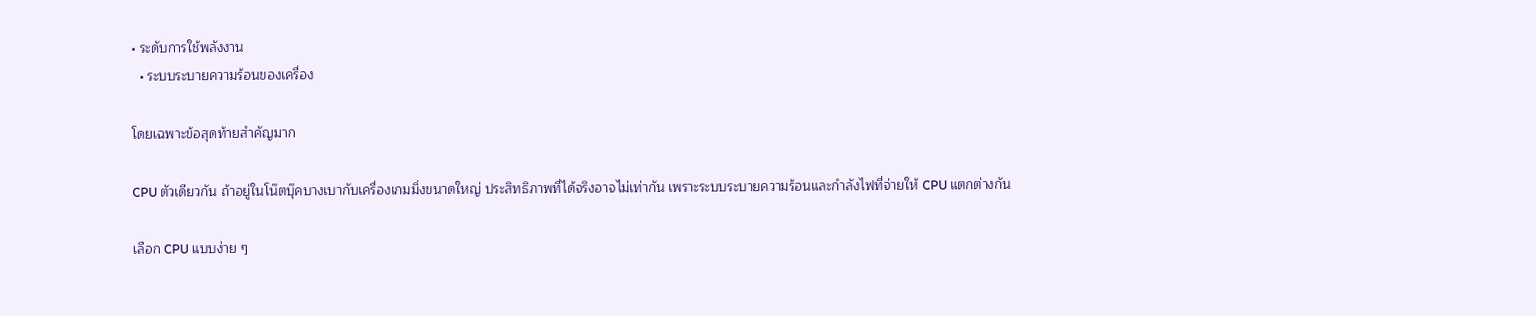• ระดับการใช้พลังงาน
  • ระบบระบายความร้อนของเครื่อง

โดยเฉพาะข้อสุดท้ายสำคัญมาก

CPU ตัวเดียวกัน ถ้าอยู่ในโน๊ตบุ๊คบางเบากับเครื่องเกมมิ่งขนาดใหญ่ ประสิทธิภาพที่ได้จริงอาจไม่เท่ากัน เพราะระบบระบายความร้อนและกำลังไฟที่จ่ายให้ CPU แตกต่างกัน

เลือก CPU แบบง่าย ๆ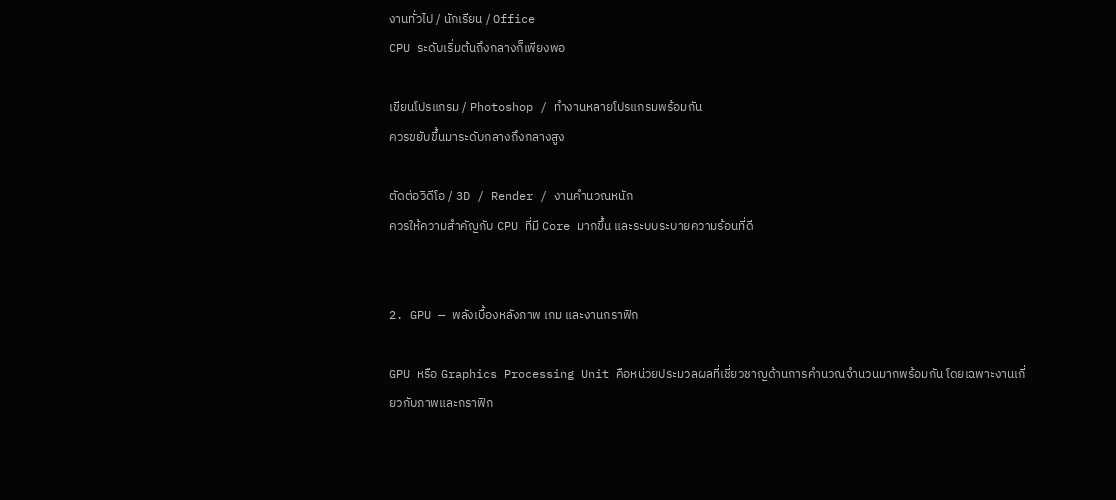งานทั่วไป / นักเรียน / Office
CPU ระดับเริ่มต้นถึงกลางก็เพียงพอ

เขียนโปรแกรม / Photoshop / ทำงานหลายโปรแกรมพร้อมกัน
ควรขยับขึ้นมาระดับกลางถึงกลางสูง

ตัดต่อวิดีโอ / 3D / Render / งานคำนวณหนัก
ควรให้ความสำคัญกับ CPU ที่มี Core มากขึ้น และระบบระบายความร้อนที่ดี


2. GPU — พลังเบื้องหลังภาพ เกม และงานกราฟิก

GPU หรือ Graphics Processing Unit คือหน่วยประมวลผลที่เชี่ยวชาญด้านการคำนวณจำนวนมากพร้อมกัน โดยเฉพาะงานเกี่ยวกับภาพและกราฟิก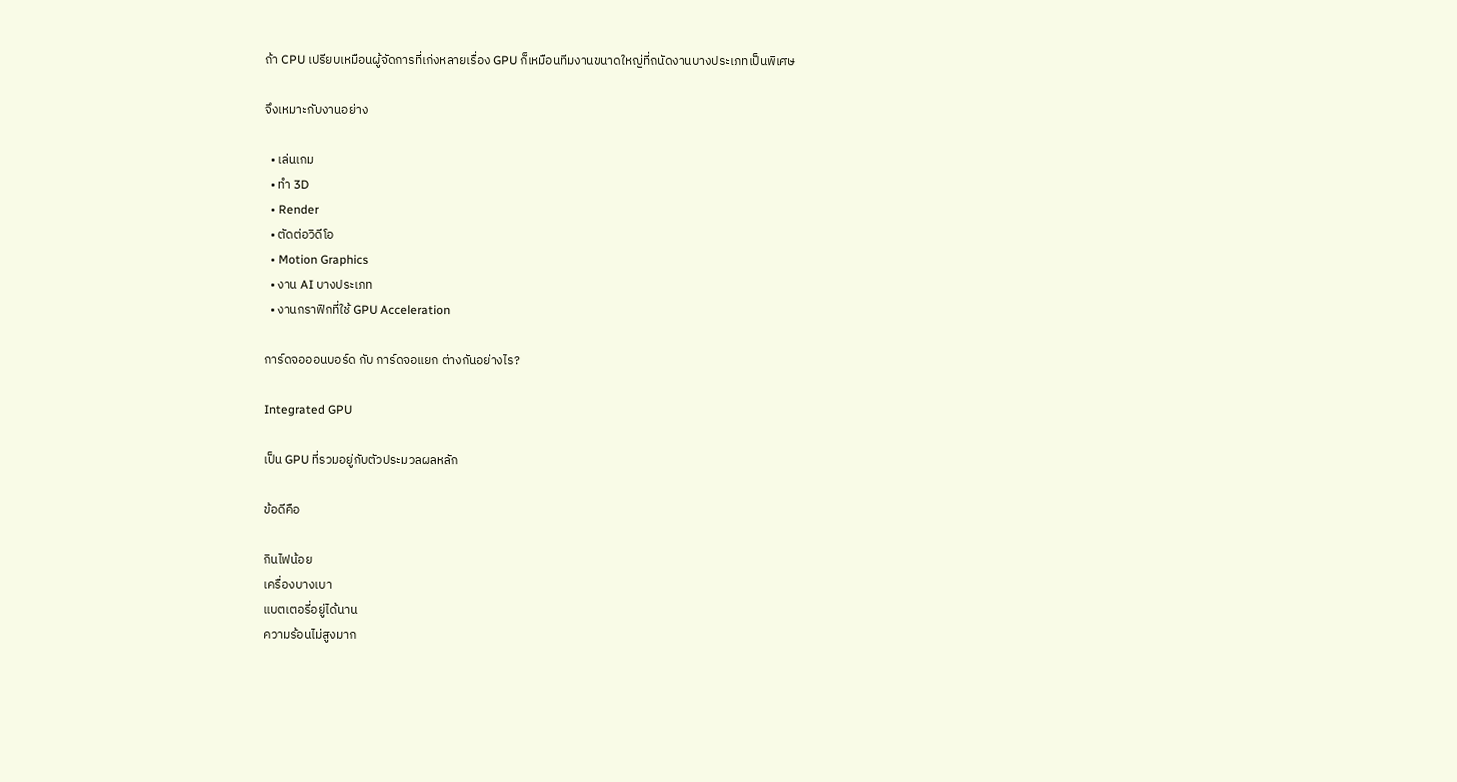ถ้า CPU เปรียบเหมือนผู้จัดการที่เก่งหลายเรื่อง GPU ก็เหมือนทีมงานขนาดใหญ่ที่ถนัดงานบางประเภทเป็นพิเศษ

จึงเหมาะกับงานอย่าง

  • เล่นเกม
  • ทำ 3D
  • Render
  • ตัดต่อวิดีโอ
  • Motion Graphics
  • งาน AI บางประเภท
  • งานกราฟิกที่ใช้ GPU Acceleration

การ์ดจอออนบอร์ด กับ การ์ดจอแยก ต่างกันอย่างไร?

Integrated GPU

เป็น GPU ที่รวมอยู่กับตัวประมวลผลหลัก

ข้อดีคือ

กินไฟน้อย
เครื่องบางเบา
แบตเตอรี่อยู่ได้นาน
ความร้อนไม่สูงมาก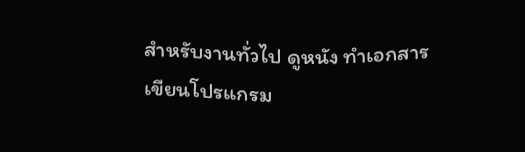สำหรับงานทั่วไป ดูหนัง ทำเอกสาร เขียนโปรแกรม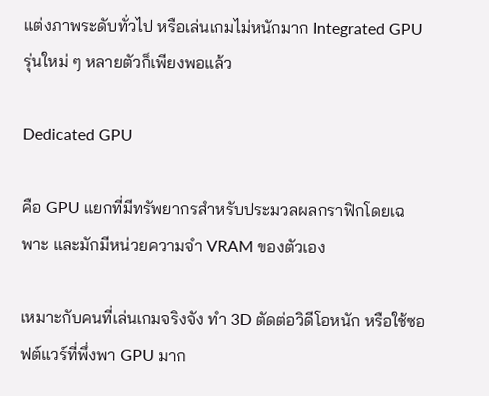แต่งภาพระดับทั่วไป หรือเล่นเกมไม่หนักมาก Integrated GPU รุ่นใหม่ ๆ หลายตัวก็เพียงพอแล้ว

Dedicated GPU

คือ GPU แยกที่มีทรัพยากรสำหรับประมวลผลกราฟิกโดยเฉพาะ และมักมีหน่วยความจำ VRAM ของตัวเอง

เหมาะกับคนที่เล่นเกมจริงจัง ทำ 3D ตัดต่อวิดีโอหนัก หรือใช้ซอฟต์แวร์ที่พึ่งพา GPU มาก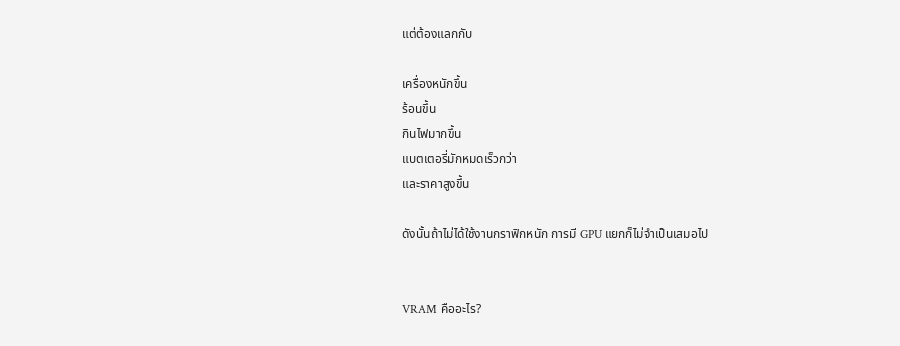แต่ต้องแลกกับ

เครื่องหนักขึ้น
ร้อนขึ้น
กินไฟมากขึ้น
แบตเตอรี่มักหมดเร็วกว่า
และราคาสูงขึ้น

ดังนั้นถ้าไม่ได้ใช้งานกราฟิกหนัก การมี GPU แยกก็ไม่จำเป็นเสมอไป


VRAM คืออะไร?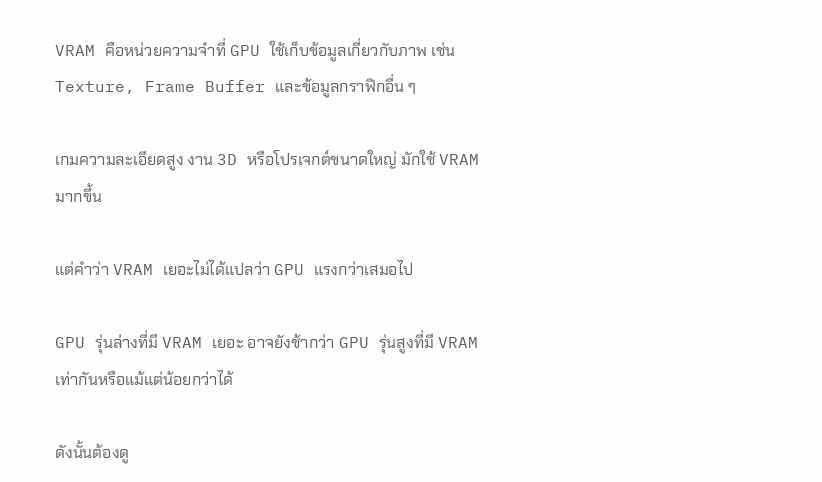VRAM คือหน่วยความจำที่ GPU ใช้เก็บข้อมูลเกี่ยวกับภาพ เช่น Texture, Frame Buffer และข้อมูลกราฟิกอื่น ๆ

เกมความละเอียดสูง งาน 3D หรือโปรเจกต์ขนาดใหญ่ มักใช้ VRAM มากขึ้น

แต่คำว่า VRAM เยอะไม่ได้แปลว่า GPU แรงกว่าเสมอไป

GPU รุ่นล่างที่มี VRAM เยอะ อาจยังช้ากว่า GPU รุ่นสูงที่มี VRAM เท่ากันหรือแม้แต่น้อยกว่าได้

ดังนั้นต้องดู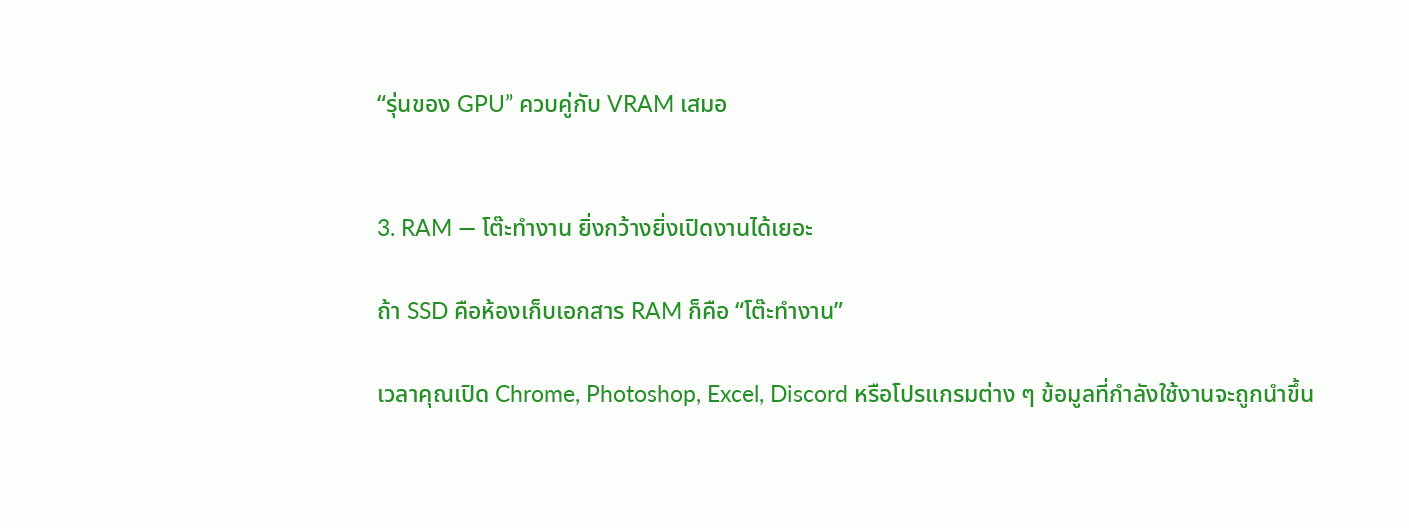“รุ่นของ GPU” ควบคู่กับ VRAM เสมอ


3. RAM — โต๊ะทำงาน ยิ่งกว้างยิ่งเปิดงานได้เยอะ

ถ้า SSD คือห้องเก็บเอกสาร RAM ก็คือ “โต๊ะทำงาน”

เวลาคุณเปิด Chrome, Photoshop, Excel, Discord หรือโปรแกรมต่าง ๆ ข้อมูลที่กำลังใช้งานจะถูกนำขึ้น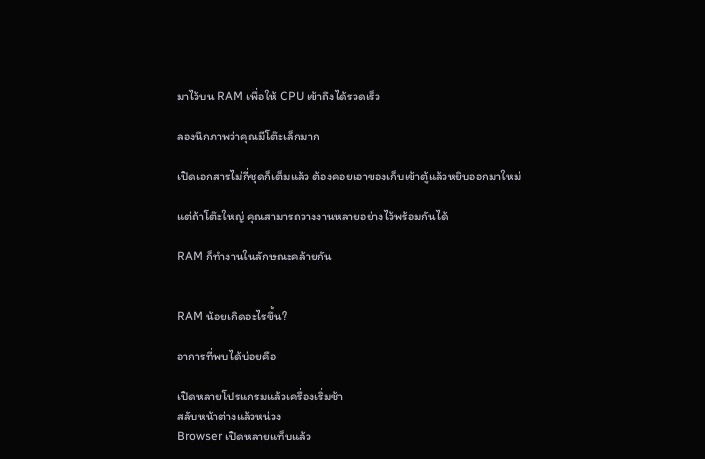มาไว้บน RAM เพื่อให้ CPU เข้าถึงได้รวดเร็ว

ลองนึกภาพว่าคุณมีโต๊ะเล็กมาก

เปิดเอกสารไม่กี่ชุดก็เต็มแล้ว ต้องคอยเอาของเก็บเข้าตู้แล้วหยิบออกมาใหม่

แต่ถ้าโต๊ะใหญ่ คุณสามารถวางงานหลายอย่างไว้พร้อมกันได้

RAM ก็ทำงานในลักษณะคล้ายกัน


RAM น้อยเกิดอะไรขึ้น?

อาการที่พบได้บ่อยคือ

เปิดหลายโปรแกรมแล้วเครื่องเริ่มช้า
สลับหน้าต่างแล้วหน่วง
Browser เปิดหลายแท็บแล้ว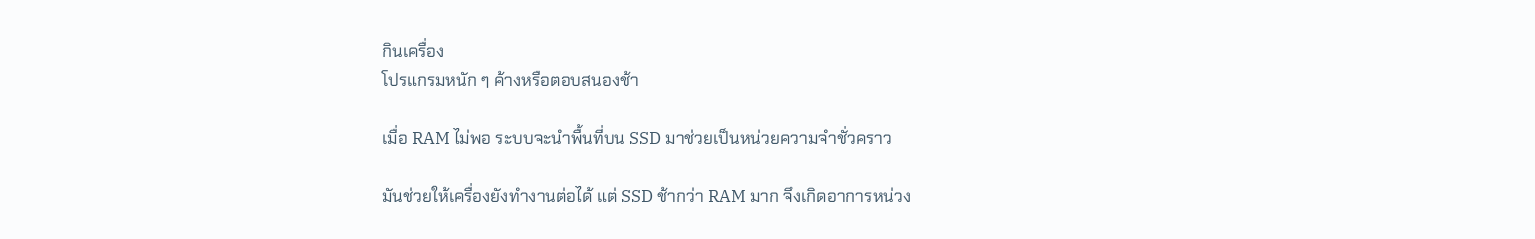กินเครื่อง
โปรแกรมหนัก ๆ ค้างหรือตอบสนองช้า

เมื่อ RAM ไม่พอ ระบบจะนำพื้นที่บน SSD มาช่วยเป็นหน่วยความจำชั่วคราว

มันช่วยให้เครื่องยังทำงานต่อได้ แต่ SSD ช้ากว่า RAM มาก จึงเกิดอาการหน่วง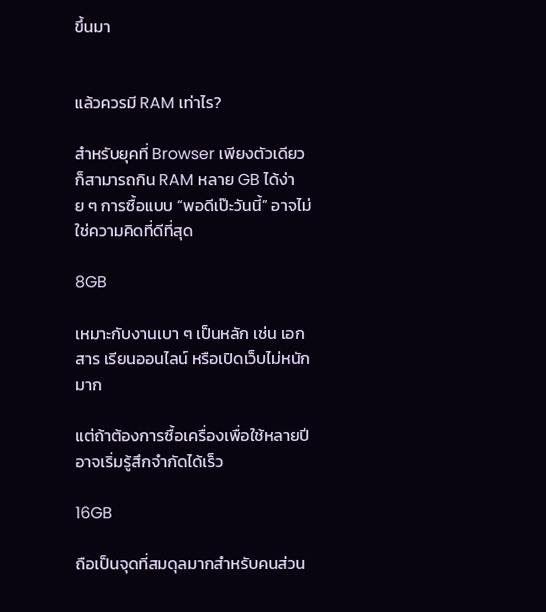ขึ้นมา


แล้วควรมี RAM เท่าไร?

สำหรับยุคที่ Browser เพียงตัวเดียวก็สามารถกิน RAM หลาย GB ได้ง่าย ๆ การซื้อแบบ “พอดีเป๊ะวันนี้” อาจไม่ใช่ความคิดที่ดีที่สุด

8GB

เหมาะกับงานเบา ๆ เป็นหลัก เช่น เอกสาร เรียนออนไลน์ หรือเปิดเว็บไม่หนักมาก

แต่ถ้าต้องการซื้อเครื่องเพื่อใช้หลายปี อาจเริ่มรู้สึกจำกัดได้เร็ว

16GB

ถือเป็นจุดที่สมดุลมากสำหรับคนส่วน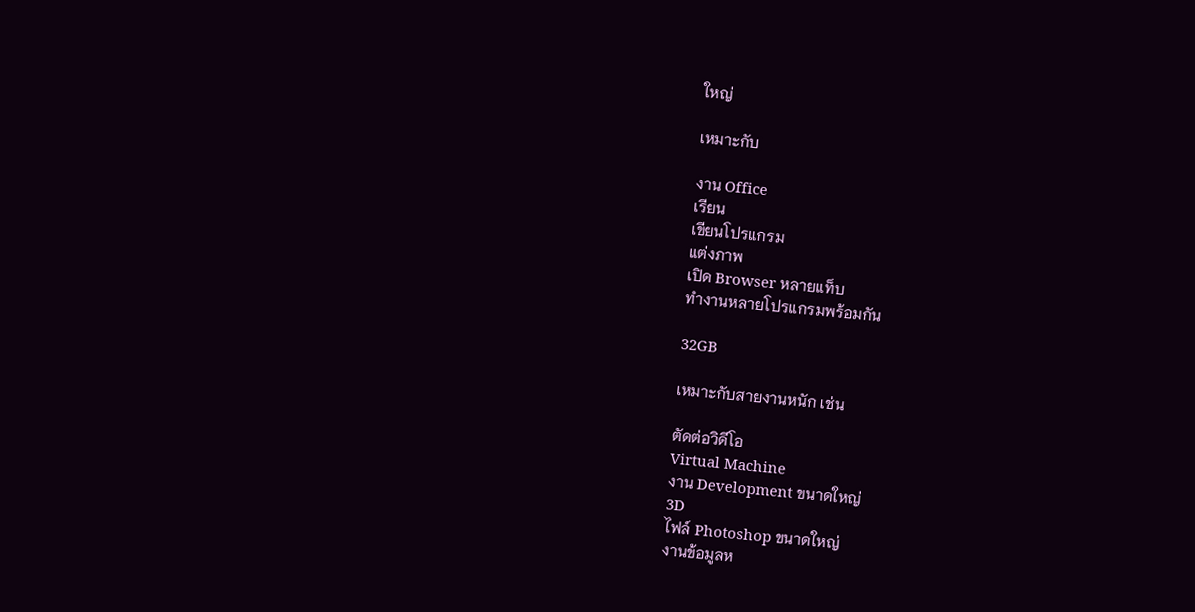ใหญ่

เหมาะกับ

งาน Office
เรียน
เขียนโปรแกรม
แต่งภาพ
เปิด Browser หลายแท็บ
ทำงานหลายโปรแกรมพร้อมกัน

32GB

เหมาะกับสายงานหนัก เช่น

ตัดต่อวิดีโอ
Virtual Machine
งาน Development ขนาดใหญ่
3D
ไฟล์ Photoshop ขนาดใหญ่
งานข้อมูลห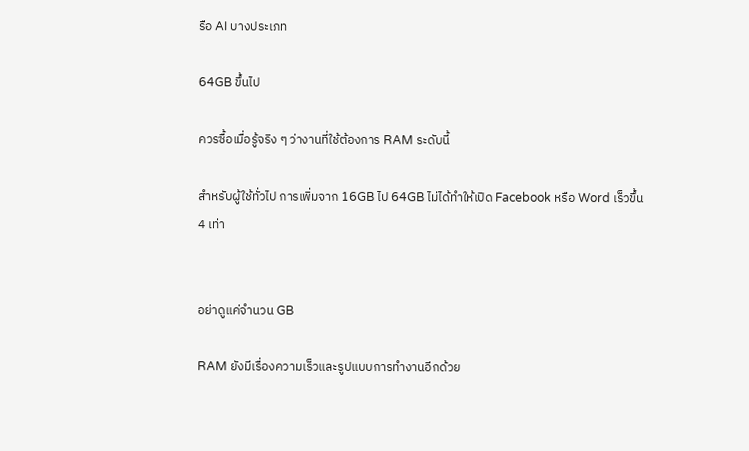รือ AI บางประเภท

64GB ขึ้นไป

ควรซื้อเมื่อรู้จริง ๆ ว่างานที่ใช้ต้องการ RAM ระดับนี้

สำหรับผู้ใช้ทั่วไป การเพิ่มจาก 16GB ไป 64GB ไม่ได้ทำให้เปิด Facebook หรือ Word เร็วขึ้น 4 เท่า


อย่าดูแค่จำนวน GB

RAM ยังมีเรื่องความเร็วและรูปแบบการทำงานอีกด้วย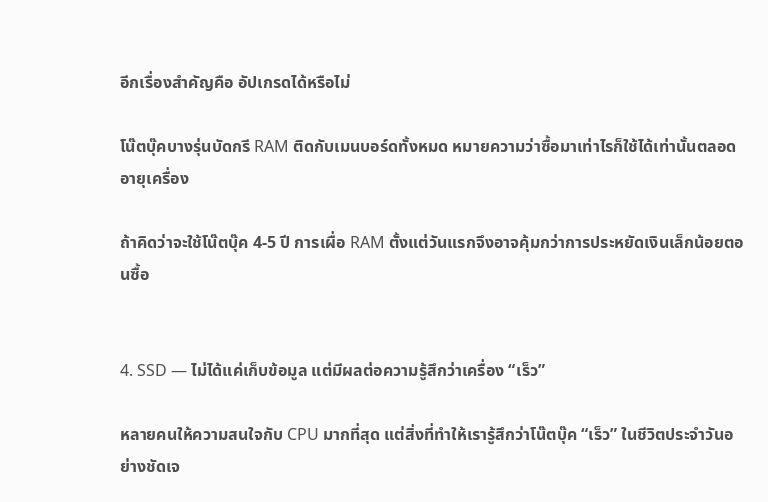อีกเรื่องสำคัญคือ อัปเกรดได้หรือไม่

โน๊ตบุ๊คบางรุ่นบัดกรี RAM ติดกับเมนบอร์ดทั้งหมด หมายความว่าซื้อมาเท่าไรก็ใช้ได้เท่านั้นตลอดอายุเครื่อง

ถ้าคิดว่าจะใช้โน๊ตบุ๊ค 4-5 ปี การเผื่อ RAM ตั้งแต่วันแรกจึงอาจคุ้มกว่าการประหยัดเงินเล็กน้อยตอนซื้อ


4. SSD — ไม่ได้แค่เก็บข้อมูล แต่มีผลต่อความรู้สึกว่าเครื่อง “เร็ว”

หลายคนให้ความสนใจกับ CPU มากที่สุด แต่สิ่งที่ทำให้เรารู้สึกว่าโน๊ตบุ๊ค “เร็ว” ในชีวิตประจำวันอย่างชัดเจ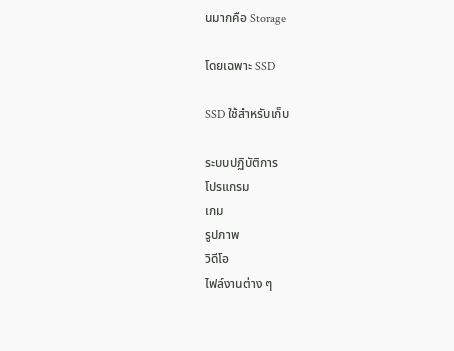นมากคือ Storage

โดยเฉพาะ SSD

SSD ใช้สำหรับเก็บ

ระบบปฏิบัติการ
โปรแกรม
เกม
รูปภาพ
วิดีโอ
ไฟล์งานต่าง ๆ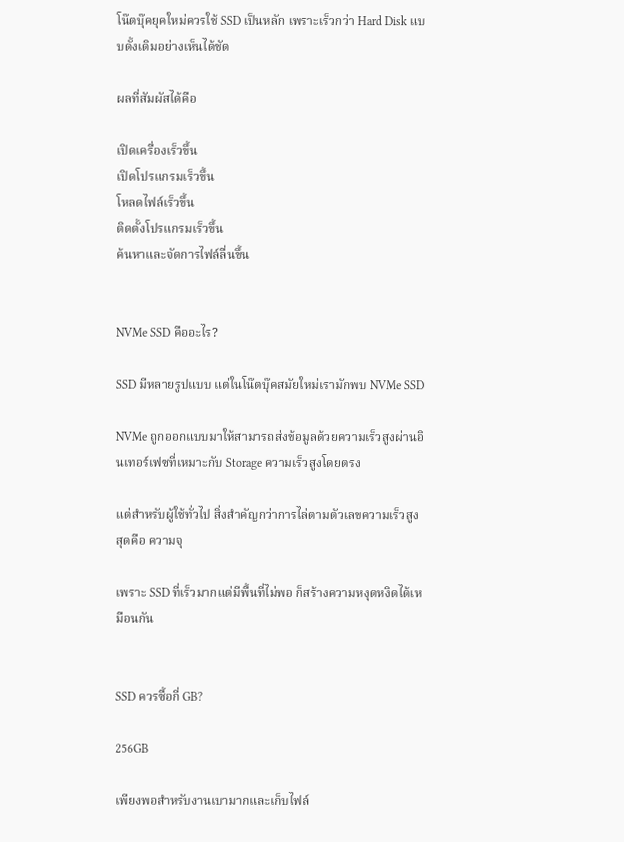โน๊ตบุ๊คยุคใหม่ควรใช้ SSD เป็นหลัก เพราะเร็วกว่า Hard Disk แบบดั้งเดิมอย่างเห็นได้ชัด

ผลที่สัมผัสได้คือ

เปิดเครื่องเร็วขึ้น
เปิดโปรแกรมเร็วขึ้น
โหลดไฟล์เร็วขึ้น
ติดตั้งโปรแกรมเร็วขึ้น
ค้นหาและจัดการไฟล์ลื่นขึ้น


NVMe SSD คืออะไร?

SSD มีหลายรูปแบบ แต่ในโน๊ตบุ๊คสมัยใหม่เรามักพบ NVMe SSD

NVMe ถูกออกแบบมาให้สามารถส่งข้อมูลด้วยความเร็วสูงผ่านอินเทอร์เฟซที่เหมาะกับ Storage ความเร็วสูงโดยตรง

แต่สำหรับผู้ใช้ทั่วไป สิ่งสำคัญกว่าการไล่ตามตัวเลขความเร็วสูงสุดคือ ความจุ

เพราะ SSD ที่เร็วมากแต่มีพื้นที่ไม่พอ ก็สร้างความหงุดหงิดได้เหมือนกัน


SSD ควรซื้อกี่ GB?

256GB

เพียงพอสำหรับงานเบามากและเก็บไฟล์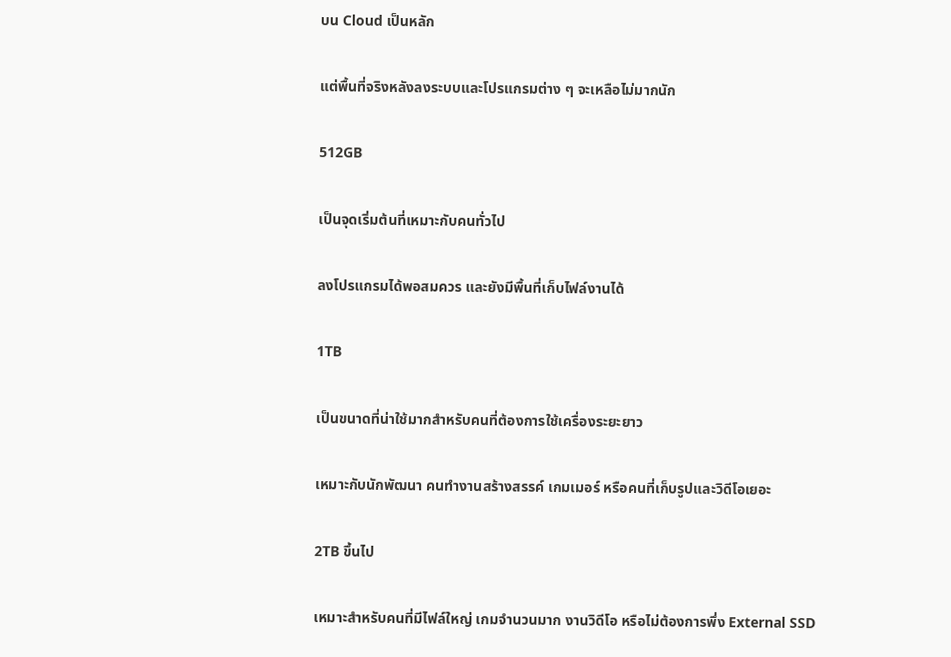บน Cloud เป็นหลัก

แต่พื้นที่จริงหลังลงระบบและโปรแกรมต่าง ๆ จะเหลือไม่มากนัก

512GB

เป็นจุดเริ่มต้นที่เหมาะกับคนทั่วไป

ลงโปรแกรมได้พอสมควร และยังมีพื้นที่เก็บไฟล์งานได้

1TB

เป็นขนาดที่น่าใช้มากสำหรับคนที่ต้องการใช้เครื่องระยะยาว

เหมาะกับนักพัฒนา คนทำงานสร้างสรรค์ เกมเมอร์ หรือคนที่เก็บรูปและวิดีโอเยอะ

2TB ขึ้นไป

เหมาะสำหรับคนที่มีไฟล์ใหญ่ เกมจำนวนมาก งานวิดีโอ หรือไม่ต้องการพึ่ง External SSD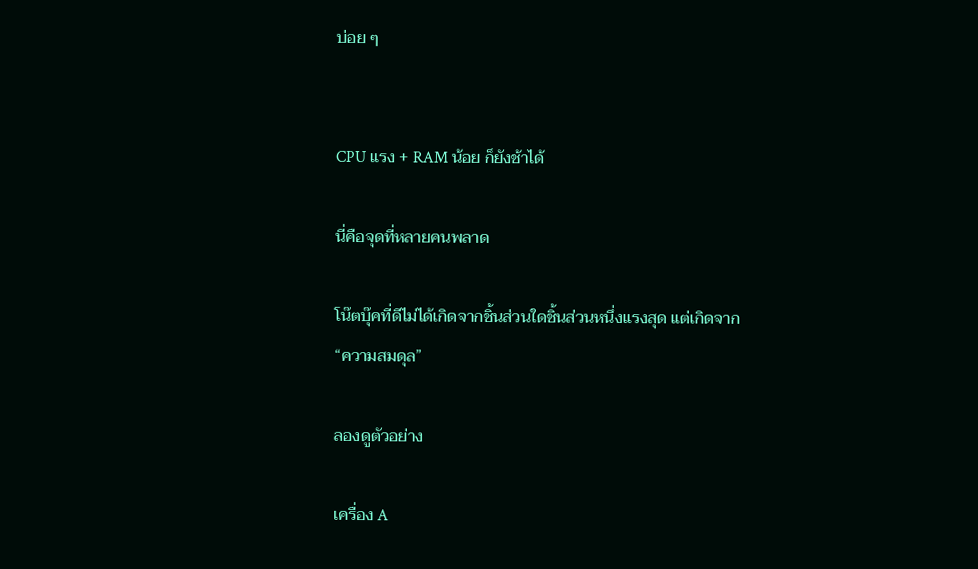บ่อย ๆ


CPU แรง + RAM น้อย ก็ยังช้าได้

นี่คือจุดที่หลายคนพลาด

โน๊ตบุ๊คที่ดีไม่ได้เกิดจากชิ้นส่วนใดชิ้นส่วนหนึ่งแรงสุด แต่เกิดจาก “ความสมดุล”

ลองดูตัวอย่าง

เครื่อง A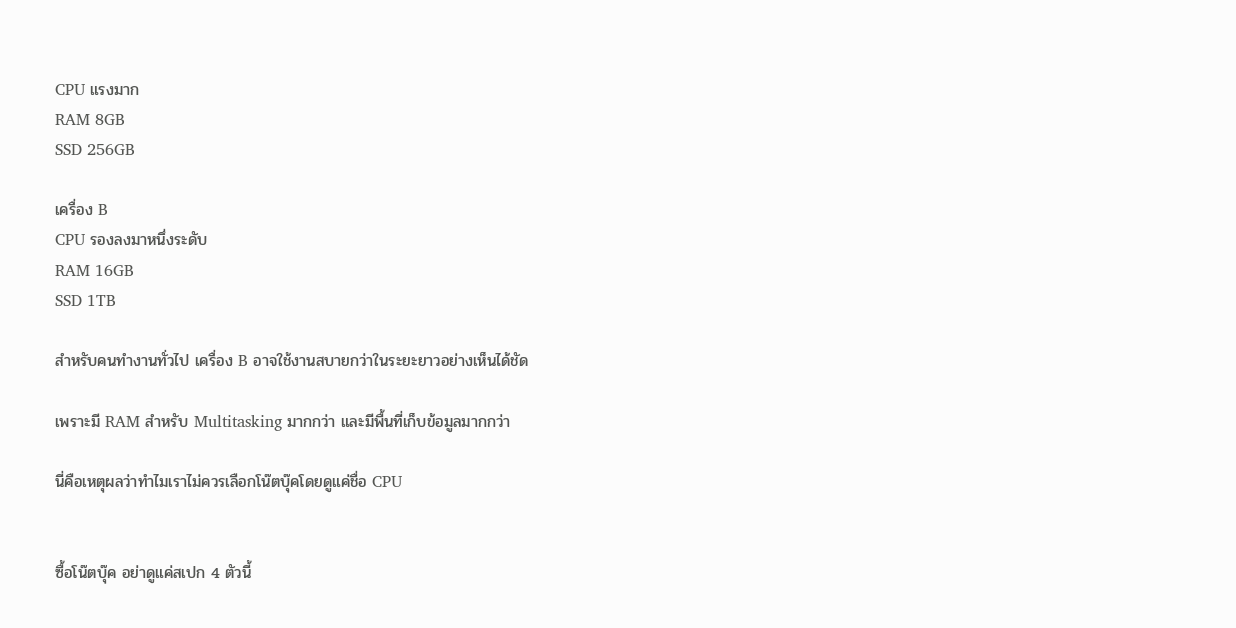CPU แรงมาก
RAM 8GB
SSD 256GB

เครื่อง B
CPU รองลงมาหนึ่งระดับ
RAM 16GB
SSD 1TB

สำหรับคนทำงานทั่วไป เครื่อง B อาจใช้งานสบายกว่าในระยะยาวอย่างเห็นได้ชัด

เพราะมี RAM สำหรับ Multitasking มากกว่า และมีพื้นที่เก็บข้อมูลมากกว่า

นี่คือเหตุผลว่าทำไมเราไม่ควรเลือกโน๊ตบุ๊คโดยดูแค่ชื่อ CPU


ซื้อโน๊ตบุ๊ค อย่าดูแค่สเปก 4 ตัวนี้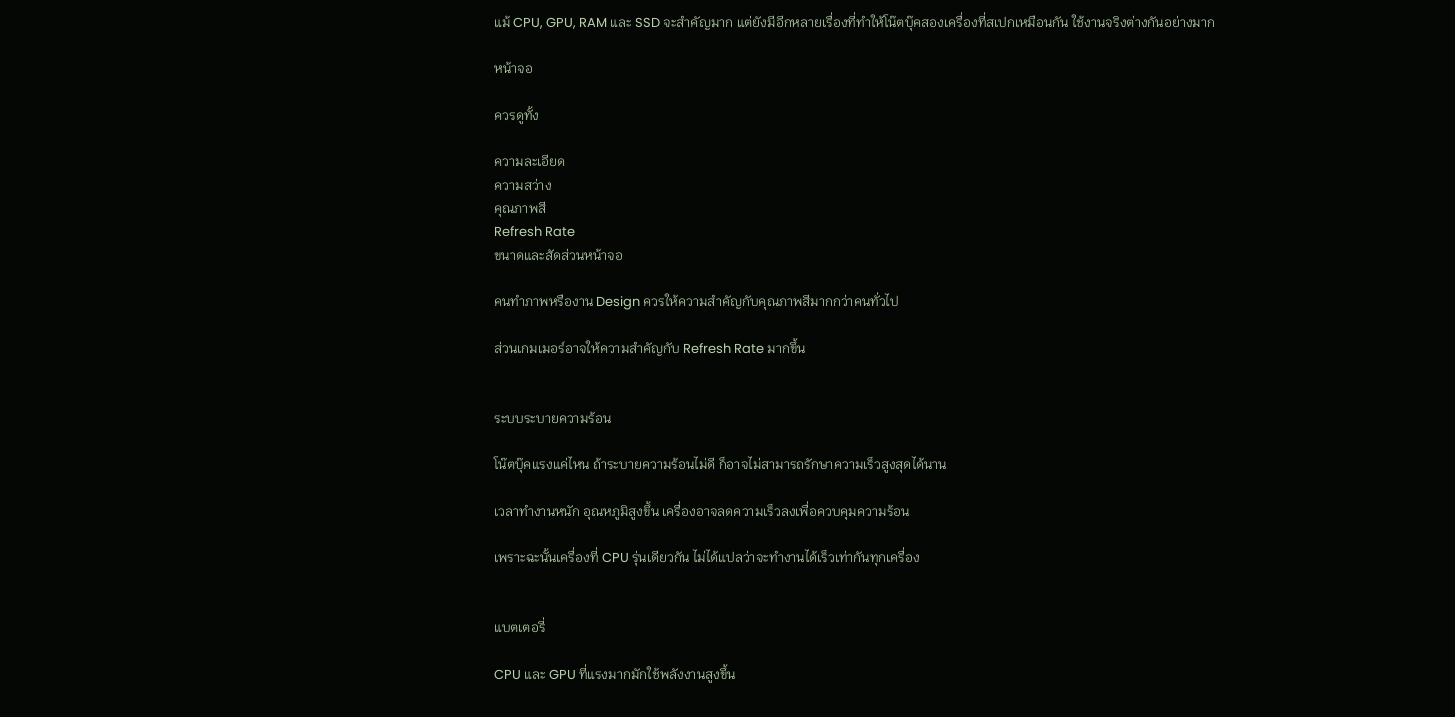แม้ CPU, GPU, RAM และ SSD จะสำคัญมาก แต่ยังมีอีกหลายเรื่องที่ทำให้โน๊ตบุ๊คสองเครื่องที่สเปกเหมือนกัน ใช้งานจริงต่างกันอย่างมาก

หน้าจอ

ควรดูทั้ง

ความละเอียด
ความสว่าง
คุณภาพสี
Refresh Rate
ขนาดและสัดส่วนหน้าจอ

คนทำภาพหรืองาน Design ควรให้ความสำคัญกับคุณภาพสีมากกว่าคนทั่วไป

ส่วนเกมเมอร์อาจให้ความสำคัญกับ Refresh Rate มากขึ้น


ระบบระบายความร้อน

โน๊ตบุ๊คแรงแค่ไหน ถ้าระบายความร้อนไม่ดี ก็อาจไม่สามารถรักษาความเร็วสูงสุดได้นาน

เวลาทำงานหนัก อุณหภูมิสูงขึ้น เครื่องอาจลดความเร็วลงเพื่อควบคุมความร้อน

เพราะฉะนั้นเครื่องที่ CPU รุ่นเดียวกัน ไม่ได้แปลว่าจะทำงานได้เร็วเท่ากันทุกเครื่อง


แบตเตอรี่

CPU และ GPU ที่แรงมากมักใช้พลังงานสูงขึ้น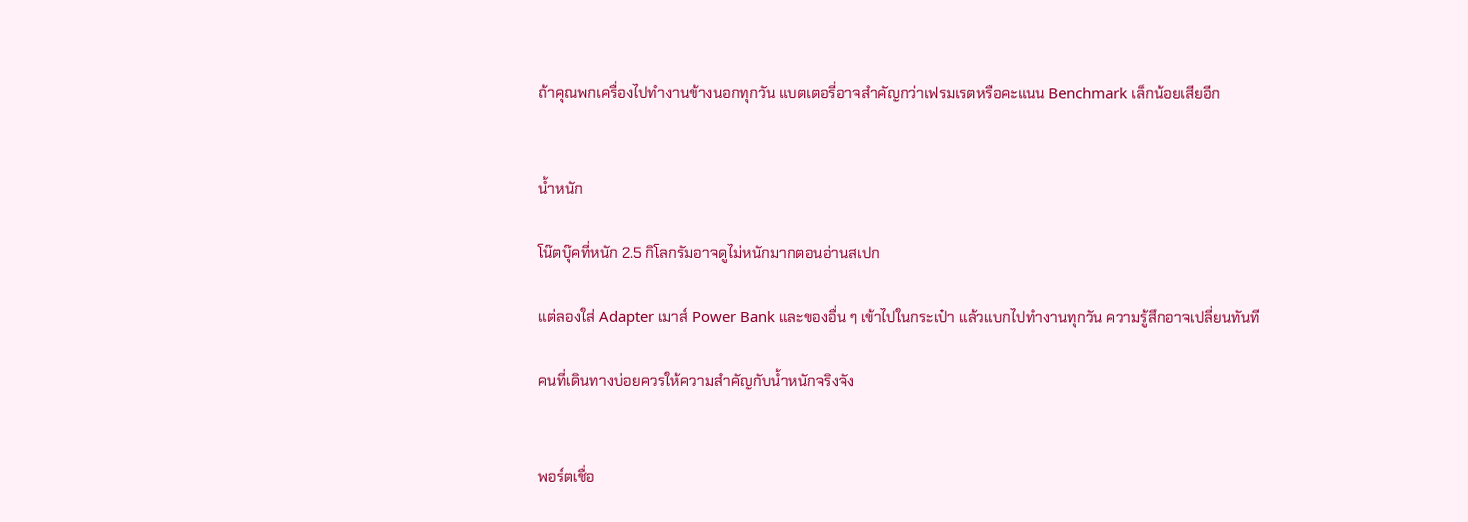ถ้าคุณพกเครื่องไปทำงานข้างนอกทุกวัน แบตเตอรี่อาจสำคัญกว่าเฟรมเรตหรือคะแนน Benchmark เล็กน้อยเสียอีก


น้ำหนัก

โน๊ตบุ๊คที่หนัก 2.5 กิโลกรัมอาจดูไม่หนักมากตอนอ่านสเปก

แต่ลองใส่ Adapter เมาส์ Power Bank และของอื่น ๆ เข้าไปในกระเป๋า แล้วแบกไปทำงานทุกวัน ความรู้สึกอาจเปลี่ยนทันที

คนที่เดินทางบ่อยควรให้ความสำคัญกับน้ำหนักจริงจัง


พอร์ตเชื่อ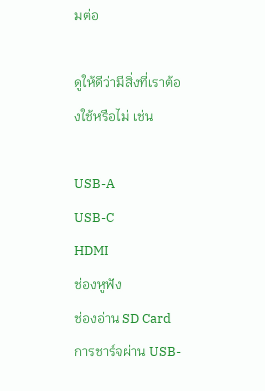มต่อ

ดูให้ดีว่ามีสิ่งที่เราต้องใช้หรือไม่ เช่น

USB-A
USB-C
HDMI
ช่องหูฟัง
ช่องอ่าน SD Card
การชาร์จผ่าน USB-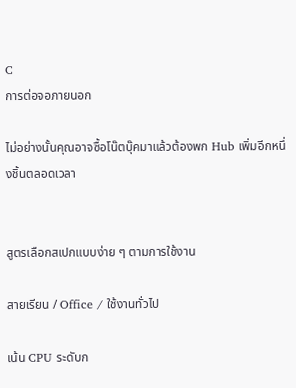C
การต่อจอภายนอก

ไม่อย่างนั้นคุณอาจซื้อโน๊ตบุ๊คมาแล้วต้องพก Hub เพิ่มอีกหนึ่งชิ้นตลอดเวลา


สูตรเลือกสเปกแบบง่าย ๆ ตามการใช้งาน

สายเรียน / Office / ใช้งานทั่วไป

เน้น CPU ระดับก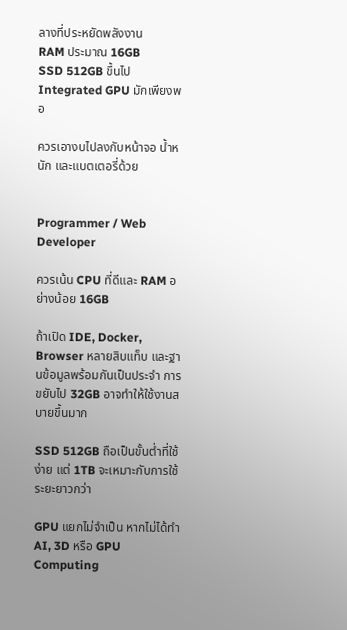ลางที่ประหยัดพลังงาน
RAM ประมาณ 16GB
SSD 512GB ขึ้นไป
Integrated GPU มักเพียงพอ

ควรเอางบไปลงกับหน้าจอ น้ำหนัก และแบตเตอรี่ด้วย


Programmer / Web Developer

ควรเน้น CPU ที่ดีและ RAM อย่างน้อย 16GB

ถ้าเปิด IDE, Docker, Browser หลายสิบแท็บ และฐานข้อมูลพร้อมกันเป็นประจำ การขยับไป 32GB อาจทำให้ใช้งานสบายขึ้นมาก

SSD 512GB ถือเป็นขั้นต่ำที่ใช้ง่าย แต่ 1TB จะเหมาะกับการใช้ระยะยาวกว่า

GPU แยกไม่จำเป็น หากไม่ได้ทำ AI, 3D หรือ GPU Computing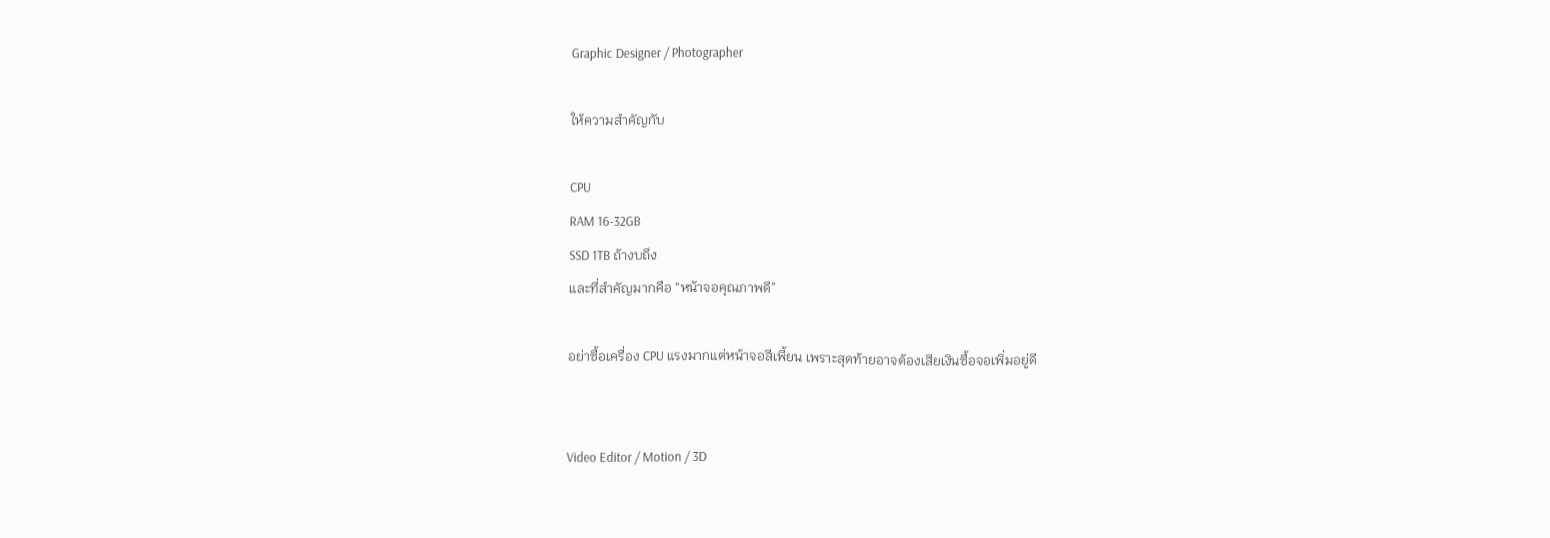Graphic Designer / Photographer

ให้ความสำคัญกับ

CPU
RAM 16-32GB
SSD 1TB ถ้างบถึง
และที่สำคัญมากคือ “หน้าจอคุณภาพดี”

อย่าซื้อเครื่อง CPU แรงมากแต่หน้าจอสีเพี้ยน เพราะสุดท้ายอาจต้องเสียเงินซื้อจอเพิ่มอยู่ดี


Video Editor / Motion / 3D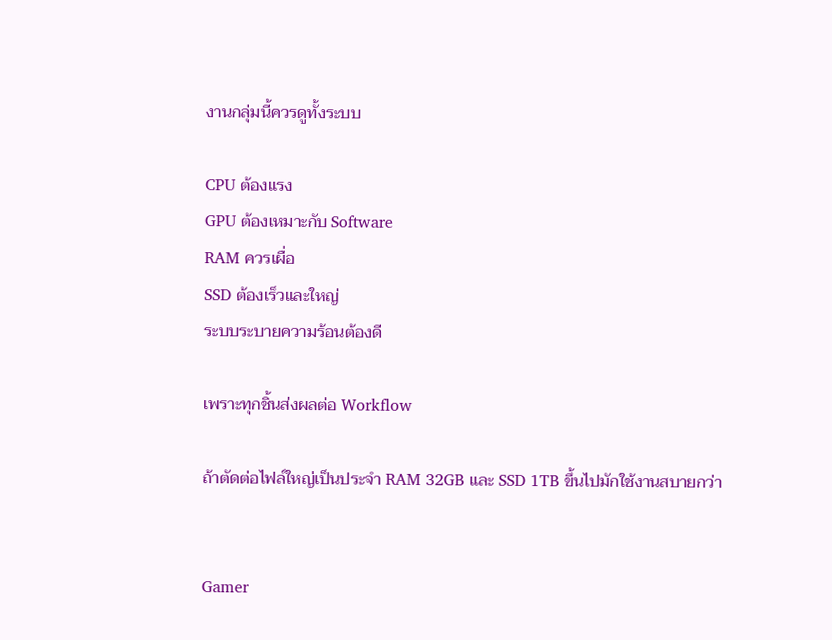งานกลุ่มนี้ควรดูทั้งระบบ

CPU ต้องแรง
GPU ต้องเหมาะกับ Software
RAM ควรเผื่อ
SSD ต้องเร็วและใหญ่
ระบบระบายความร้อนต้องดี

เพราะทุกชิ้นส่งผลต่อ Workflow

ถ้าตัดต่อไฟล์ใหญ่เป็นประจำ RAM 32GB และ SSD 1TB ขึ้นไปมักใช้งานสบายกว่า


Gamer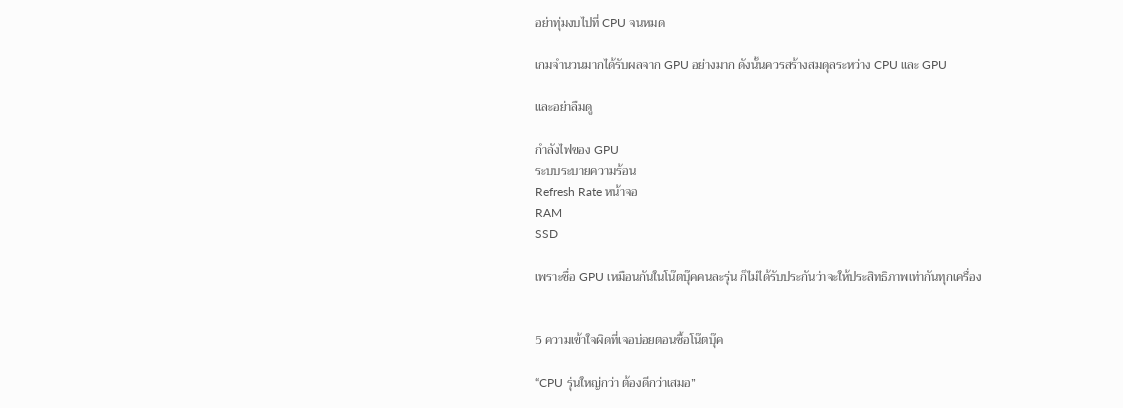อย่าทุ่มงบไปที่ CPU จนหมด

เกมจำนวนมากได้รับผลจาก GPU อย่างมาก ดังนั้นควรสร้างสมดุลระหว่าง CPU และ GPU

และอย่าลืมดู

กำลังไฟของ GPU
ระบบระบายความร้อน
Refresh Rate หน้าจอ
RAM
SSD

เพราะชื่อ GPU เหมือนกันในโน๊ตบุ๊คคนละรุ่น ก็ไม่ได้รับประกันว่าจะให้ประสิทธิภาพเท่ากันทุกเครื่อง


5 ความเข้าใจผิดที่เจอบ่อยตอนซื้อโน๊ตบุ๊ค

“CPU รุ่นใหญ่กว่า ต้องดีกว่าเสมอ”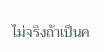ไม่จริงถ้าเป็นค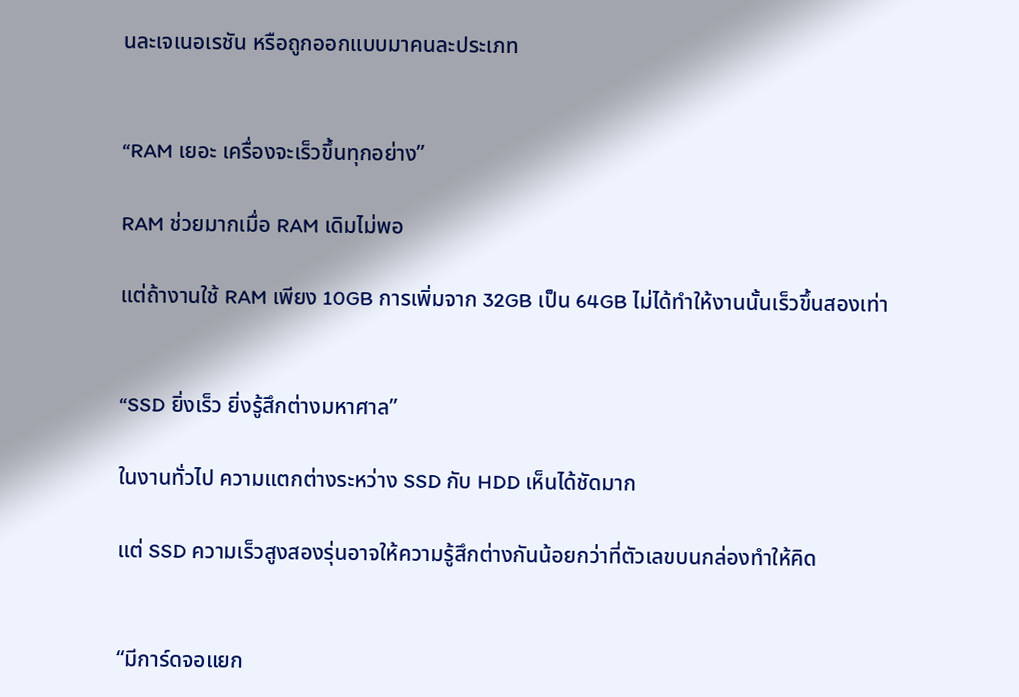นละเจเนอเรชัน หรือถูกออกแบบมาคนละประเภท


“RAM เยอะ เครื่องจะเร็วขึ้นทุกอย่าง”

RAM ช่วยมากเมื่อ RAM เดิมไม่พอ

แต่ถ้างานใช้ RAM เพียง 10GB การเพิ่มจาก 32GB เป็น 64GB ไม่ได้ทำให้งานนั้นเร็วขึ้นสองเท่า


“SSD ยิ่งเร็ว ยิ่งรู้สึกต่างมหาศาล”

ในงานทั่วไป ความแตกต่างระหว่าง SSD กับ HDD เห็นได้ชัดมาก

แต่ SSD ความเร็วสูงสองรุ่นอาจให้ความรู้สึกต่างกันน้อยกว่าที่ตัวเลขบนกล่องทำให้คิด


“มีการ์ดจอแยก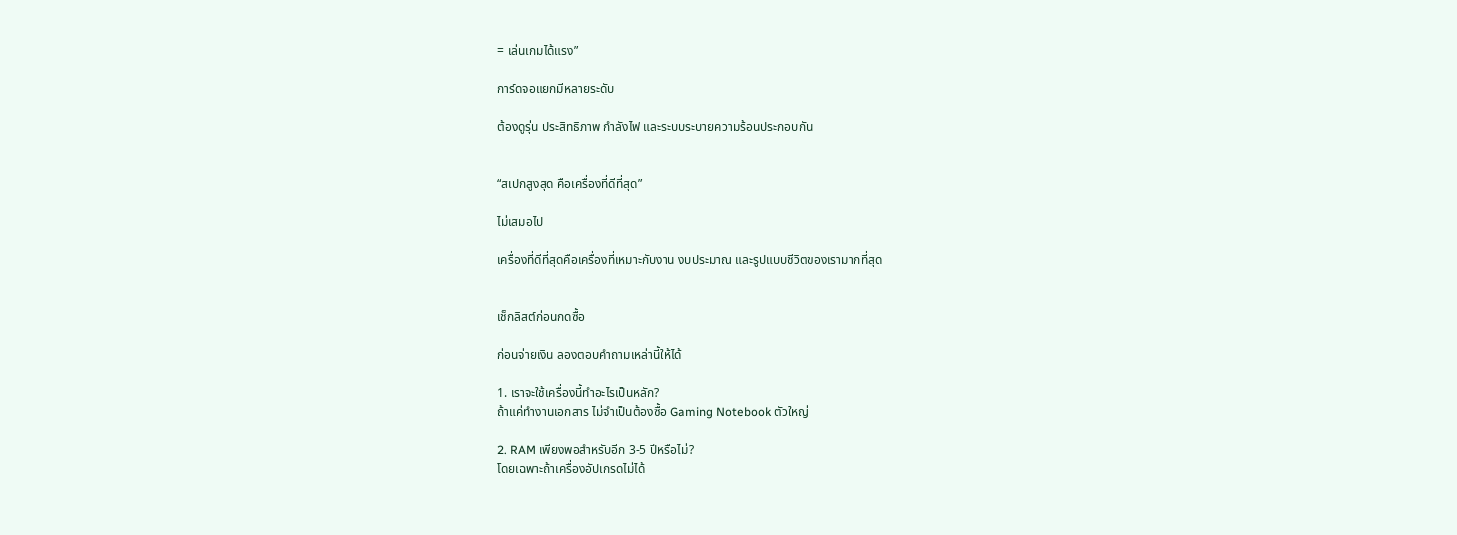= เล่นเกมได้แรง”

การ์ดจอแยกมีหลายระดับ

ต้องดูรุ่น ประสิทธิภาพ กำลังไฟ และระบบระบายความร้อนประกอบกัน


“สเปกสูงสุด คือเครื่องที่ดีที่สุด”

ไม่เสมอไป

เครื่องที่ดีที่สุดคือเครื่องที่เหมาะกับงาน งบประมาณ และรูปแบบชีวิตของเรามากที่สุด


เช็กลิสต์ก่อนกดซื้อ

ก่อนจ่ายเงิน ลองตอบคำถามเหล่านี้ให้ได้

1. เราจะใช้เครื่องนี้ทำอะไรเป็นหลัก?
ถ้าแค่ทำงานเอกสาร ไม่จำเป็นต้องซื้อ Gaming Notebook ตัวใหญ่

2. RAM เพียงพอสำหรับอีก 3-5 ปีหรือไม่?
โดยเฉพาะถ้าเครื่องอัปเกรดไม่ได้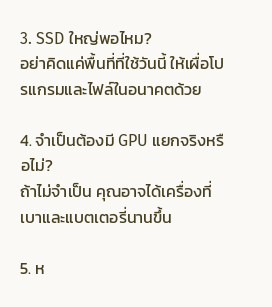3. SSD ใหญ่พอไหม?
อย่าคิดแค่พื้นที่ที่ใช้วันนี้ ให้เผื่อโปรแกรมและไฟล์ในอนาคตด้วย

4. จำเป็นต้องมี GPU แยกจริงหรือไม่?
ถ้าไม่จำเป็น คุณอาจได้เครื่องที่เบาและแบตเตอรี่นานขึ้น

5. ห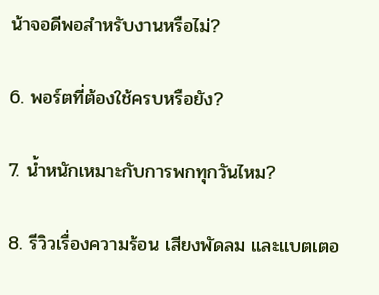น้าจอดีพอสำหรับงานหรือไม่?

6. พอร์ตที่ต้องใช้ครบหรือยัง?

7. น้ำหนักเหมาะกับการพกทุกวันไหม?

8. รีวิวเรื่องความร้อน เสียงพัดลม และแบตเตอ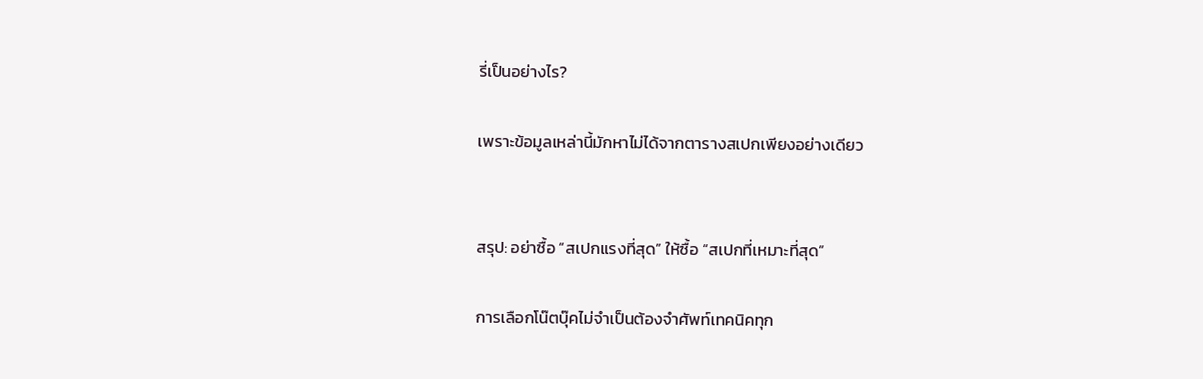รี่เป็นอย่างไร?

เพราะข้อมูลเหล่านี้มักหาไม่ได้จากตารางสเปกเพียงอย่างเดียว


สรุป: อย่าซื้อ “สเปกแรงที่สุด” ให้ซื้อ “สเปกที่เหมาะที่สุด”

การเลือกโน๊ตบุ๊คไม่จำเป็นต้องจำศัพท์เทคนิคทุก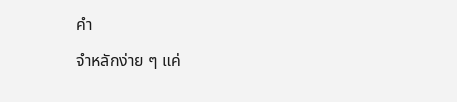คำ

จำหลักง่าย ๆ แค่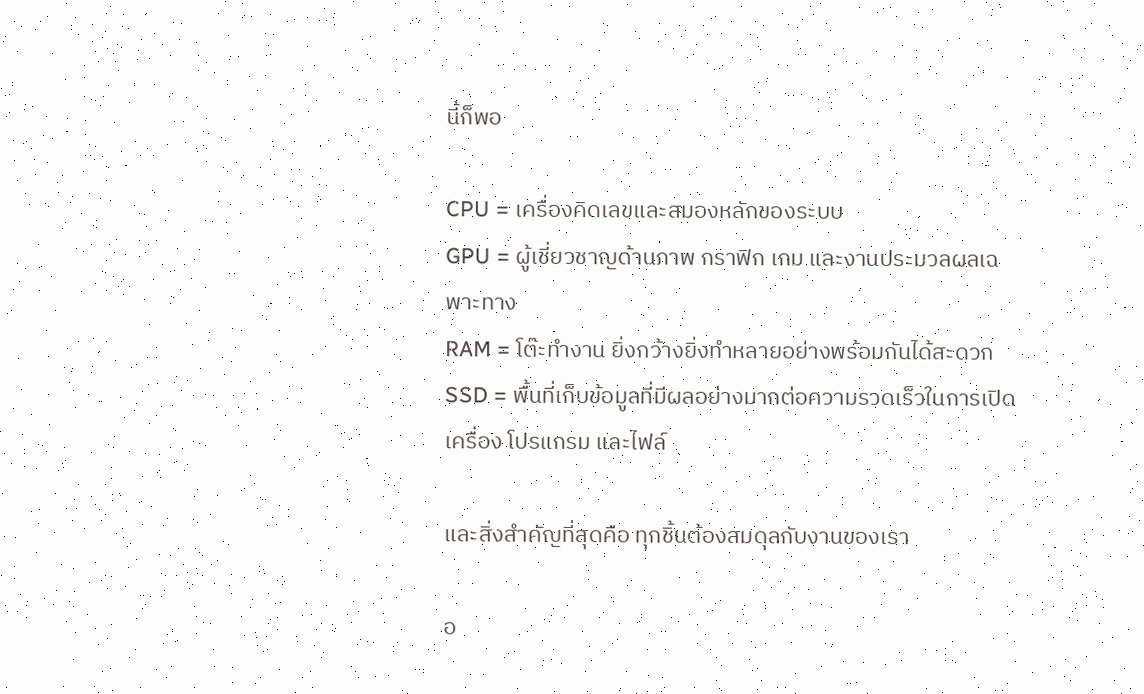นี้ก็พอ

CPU = เครื่องคิดเลขและสมองหลักของระบบ
GPU = ผู้เชี่ยวชาญด้านภาพ กราฟิก เกม และงานประมวลผลเฉพาะทาง
RAM = โต๊ะทำงาน ยิ่งกว้างยิ่งทำหลายอย่างพร้อมกันได้สะดวก
SSD = พื้นที่เก็บข้อมูลที่มีผลอย่างมากต่อความรวดเร็วในการเปิดเครื่อง โปรแกรม และไฟล์

และสิ่งสำคัญที่สุดคือ ทุกชิ้นต้องสมดุลกับงานของเรา

อ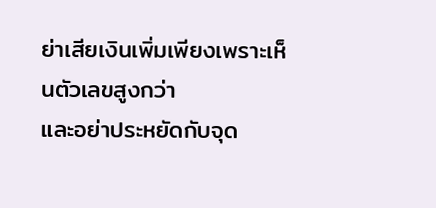ย่าเสียเงินเพิ่มเพียงเพราะเห็นตัวเลขสูงกว่า
และอย่าประหยัดกับจุด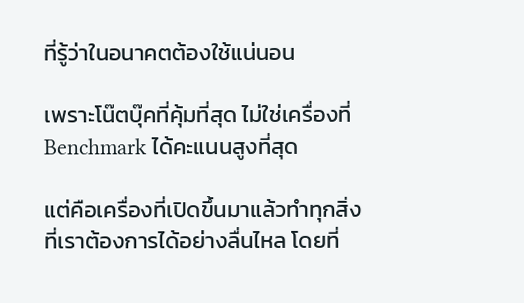ที่รู้ว่าในอนาคตต้องใช้แน่นอน

เพราะโน๊ตบุ๊คที่คุ้มที่สุด ไม่ใช่เครื่องที่ Benchmark ได้คะแนนสูงที่สุด

แต่คือเครื่องที่เปิดขึ้นมาแล้วทำทุกสิ่งที่เราต้องการได้อย่างลื่นไหล โดยที่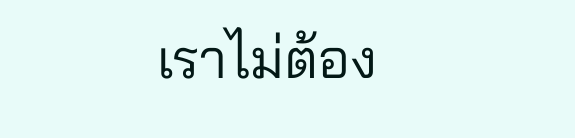เราไม่ต้อง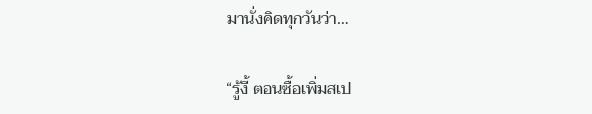มานั่งคิดทุกวันว่า…

“รู้งี้ ตอนซื้อเพิ่มสเป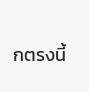กตรงนี้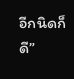อีกนิดก็ดี”